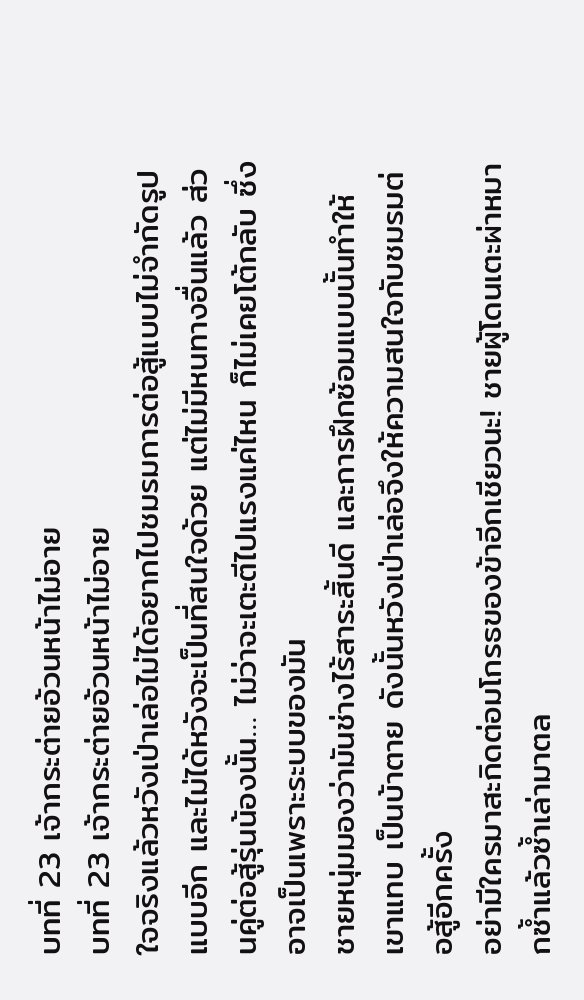บทที่ 23 เจ้ากระต่ายอ้วนหน้าไม่อาย
บทที่ 23 เจ้ากระต่ายอ้วนหน้าไม่อาย
ใจจริงแล้วหวังเป่าเล่อไม่ได้อยากไปชมรมการต่อสู้แบบไม่จำกัดรูปแบบอีก และไม่ได้หวังจะเป็นที่สนใจด้วย แต่ไม่มีหนทางอื่นแล้ว ส่วนคู่ต่อสู้รุ่นน้องนั้น… ไม่ว่าจะเตะตีไปแรงแค่ไหน ก็ไม่เคยโต้กลับ ซึ่งอาจเป็นเพราะระบบของมัน
ชายหนุ่มมองว่ามันช่างไร้สาระสิ้นดี และการฝึกซ้อมแบบนั้นทำให้เขาแทบ เป็นบ้าตาย ดังนั้นหวังเป่าเล่อจึงให้ความสนใจกับชมรมต่อสู้อีกครั้ง
อย่ามีใครมาสะกิดต่อมโกรธของข้าอีกเชียวนะ! ชายผู้โดนเตะผ่าหมากซ้ำแล้วซ้ำเล่ามาตล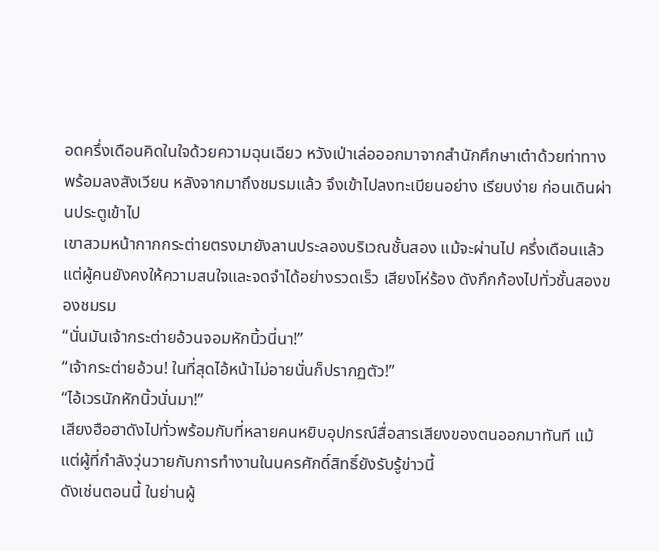อดครึ่งเดือนคิดในใจด้วยความฉุนเฉียว หวังเป่าเล่อออกมาจากสำนักศึกษาเต๋าด้วยท่าทางพร้อมลงสังเวียน หลังจากมาถึงชมรมแล้ว จึงเข้าไปลงทะเบียนอย่าง เรียบง่าย ก่อนเดินผ่านประตูเข้าไป
เขาสวมหน้ากากกระต่ายตรงมายังลานประลองบริเวณชั้นสอง แม้จะผ่านไป ครึ่งเดือนแล้ว แต่ผู้คนยังคงให้ความสนใจและจดจำได้อย่างรวดเร็ว เสียงโห่ร้อง ดังกึกก้องไปทั่วชั้นสองของชมรม
“นั่นมันเจ้ากระต่ายอ้วนจอมหักนิ้วนี่นา!”
“เจ้ากระต่ายอ้วน! ในที่สุดไอ้หน้าไม่อายนั่นก็ปรากฏตัว!”
“ไอ้เวรนักหักนิ้วนั่นมา!”
เสียงฮือฮาดังไปทั่วพร้อมกับที่หลายคนหยิบอุปกรณ์สื่อสารเสียงของตนออกมาทันที แม้แต่ผู้ที่กำลังวุ่นวายกับการทำงานในนครศักดิ์สิทธิ์ยังรับรู้ข่าวนี้
ดังเช่นตอนนี้ ในย่านผู้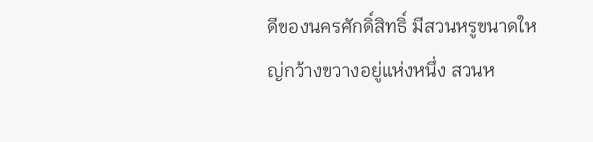ดีของนครศักดิ์สิทธิ์ มีสวนหรูขนาดใหญ่กว้างขวางอยู่แห่งหนึ่ง สวนห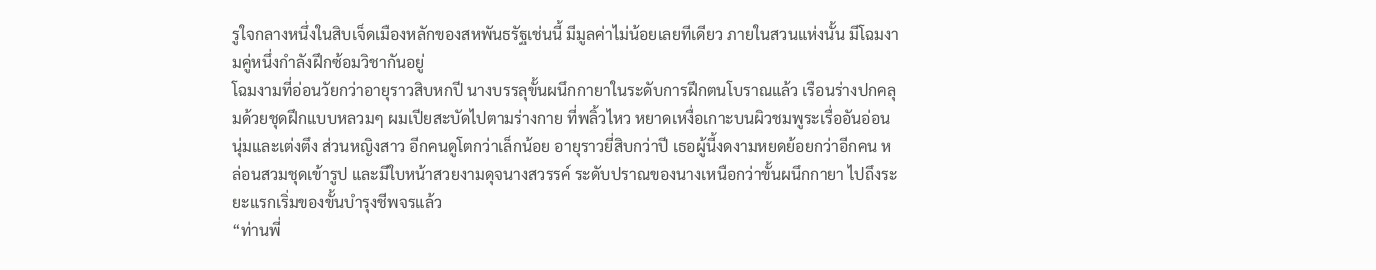รูใจกลางหนึ่งในสิบเจ็ดเมืองหลักของสหพันธรัฐเช่นนี้ มีมูลค่าไม่น้อยเลยทีเดียว ภายในสวนแห่งนั้น มีโฉมงามคู่หนึ่งกำลังฝึกซ้อมวิชากันอยู่
โฉมงามที่อ่อนวัยกว่าอายุราวสิบหกปี นางบรรลุขั้นผนึกกายาในระดับการฝึกตนโบราณแล้ว เรือนร่างปกคลุมด้วยชุดฝึกแบบหลวมๆ ผมเปียสะบัดไปตามร่างกาย ที่พลิ้วไหว หยาดเหงื่อเกาะบนผิวชมพูระเรื่ออันอ่อนนุ่มและเต่งตึง ส่วนหญิงสาว อีกคนดูโตกว่าเล็กน้อย อายุราวยี่สิบกว่าปี เธอผู้นี้งดงามหยดย้อยกว่าอีกคน หล่อนสวมชุดเข้ารูป และมีใบหน้าสวยงามดุจนางสวรรค์ ระดับปราณของนางเหนือกว่าขั้นผนึกกายา ไปถึงระยะแรกเริ่มของขั้นบำรุงชีพจรแล้ว
“ท่านพี่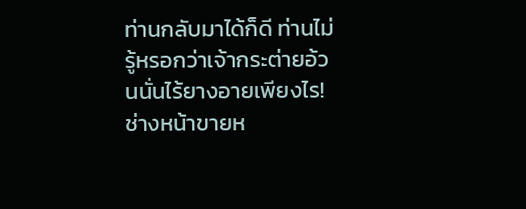ท่านกลับมาได้ก็ดี ท่านไม่รู้หรอกว่าเจ้ากระต่ายอ้วนนั่นไร้ยางอายเพียงไร! ช่างหน้าขายห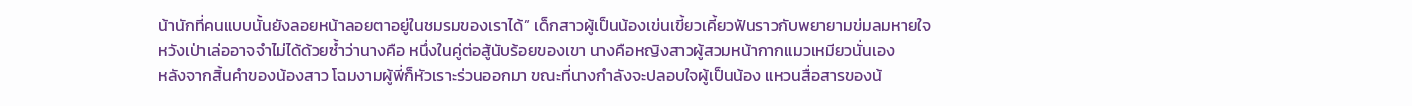น้านักที่คนแบบนั้นยังลอยหน้าลอยตาอยู่ในชมรมของเราได้” เด็กสาวผู้เป็นน้องเข่นเขี้ยวเคี้ยวฟันราวกับพยายามข่มลมหายใจ หวังเป่าเล่ออาจจำไม่ได้ด้วยซ้ำว่านางคือ หนึ่งในคู่ต่อสู้นับร้อยของเขา นางคือหญิงสาวผู้สวมหน้ากากแมวเหมียวนั่นเอง
หลังจากสิ้นคำของน้องสาว โฉมงามผู้พี่ก็หัวเราะร่วนออกมา ขณะที่นางกำลังจะปลอบใจผู้เป็นน้อง แหวนสื่อสารของน้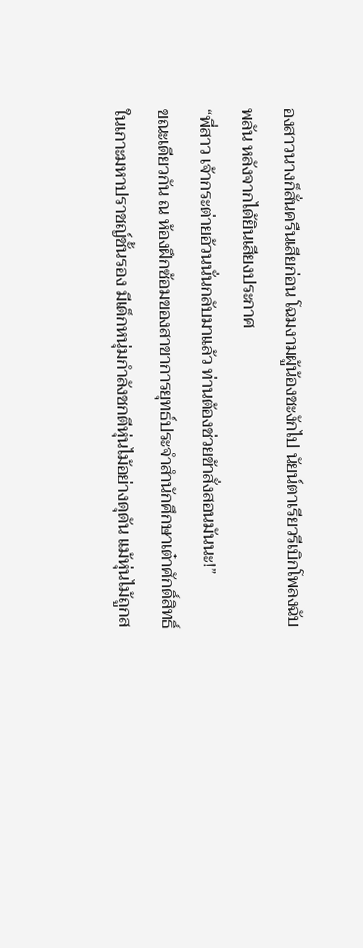องสาวนางก็สั่นครืนเสียก่อน โฉมงามผู้น้องชะงักไป นัยน์ตาเรียวรีเบิกโพลงฉับพลัน หลังจากได้ยินเสียงประกาศ
“พี่สาว เจ้ากระต่ายอ้วนนั่นกลับมาแล้ว ท่านต้องช่วยข้าสั่งสอนมันนะ!”
ขณะเดียวกัน ณ ห้องฝึกซ้อมของสาขาการยุทธ์ประจำสำนักศึกษาเต๋าศักดิ์สิทธิ์ ในเกาะมหาปราชญ์ชั้นรอง มีเด็กหนุ่มกำลังชกตีหุ่นไม้อย่างดุดัน แม้หุ่นไม้ถูกส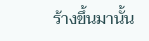ร้างขึ้นมานั้น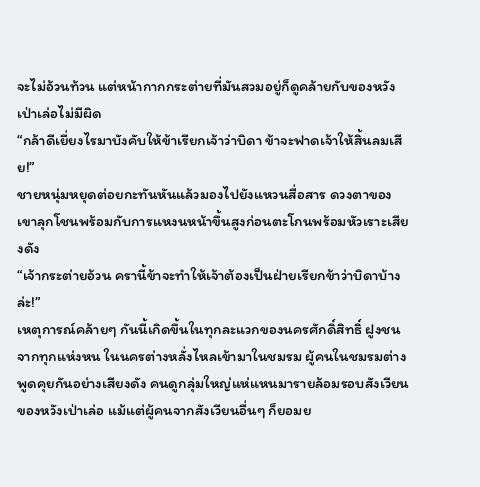จะไม่อ้วนท้วน แต่หน้ากากกระต่ายที่มันสวมอยู่ก็ดูคล้ายกับของหวังเป่าเล่อไม่มีผิด
“กล้าดีเยี่ยงไรมาบังคับให้ข้าเรียกเจ้าว่าบิดา ข้าจะฟาดเจ้าให้สิ้นลมเสีย!”
ชายหนุ่มหยุดต่อยกะทันหันแล้วมองไปยังแหวนสื่อสาร ดวงตาของเขาลุกโชนพร้อมกับการแหงนหน้าขึ้นสูงก่อนตะโกนพร้อมหัวเราะเสียงดัง
“เจ้ากระต่ายอ้วน ครานี้ข้าจะทำให้เจ้าต้องเป็นฝ่ายเรียกข้าว่าบิดาบ้างล่ะ!”
เหตุการณ์คล้ายๆ กันนี้เกิดขึ้นในทุกละแวกของนครศักดิ์สิทธิ์ ฝูงชนจากทุกแห่งหน ในนครต่างหลั่งไหลเข้ามาในชมรม ผู้คนในชมรมต่างพูดคุยกันอย่างเสียงดัง คนดูกลุ่มใหญ่แห่แหนมารายล้อมรอบสังเวียนของหวังเป่าเล่อ แม้แต่ผู้คนจากสังเวียนอื่นๆ ก็ยอมย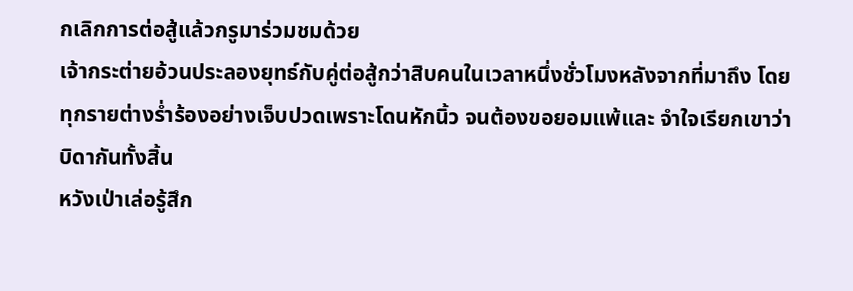กเลิกการต่อสู้แล้วกรูมาร่วมชมด้วย
เจ้ากระต่ายอ้วนประลองยุทธ์กับคู่ต่อสู้กว่าสิบคนในเวลาหนึ่งชั่วโมงหลังจากที่มาถึง โดยทุกรายต่างร่ำร้องอย่างเจ็บปวดเพราะโดนหักนิ้ว จนต้องขอยอมแพ้และ จำใจเรียกเขาว่าบิดากันทั้งสิ้น
หวังเป่าเล่อรู้สึก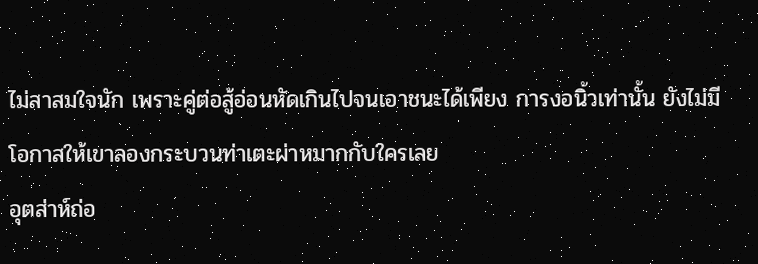ไม่สาสมใจนัก เพราะคู่ต่อสู้อ่อนหัดเกินไปจนเอาชนะได้เพียง การงอนิ้วเท่านั้น ยังไม่มีโอกาสให้เขาลองกระบวนท่าเตะผ่าหมากกับใครเลย
อุตส่าห์ถ่อ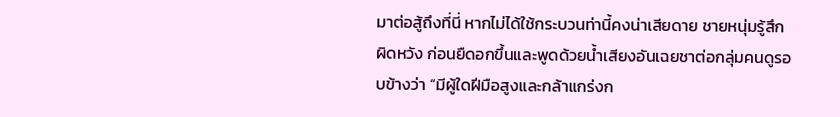มาต่อสู้ถึงที่นี่ หากไม่ได้ใช้กระบวนท่านี้คงน่าเสียดาย ชายหนุ่มรู้สึกผิดหวัง ก่อนยืดอกขึ้นและพูดด้วยน้ำเสียงอันเฉยชาต่อกลุ่มคนดูรอบข้างว่า “มีผู้ใดฝีมือสูงและกล้าแกร่งก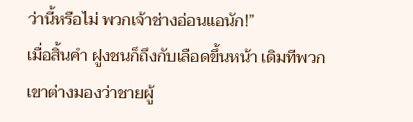ว่านี้หรือไม่ พวกเจ้าช่างอ่อนแอนัก!”
เมื่อสิ้นคำ ฝูงชนก็ถึงกับเลือดขึ้นหน้า เดิมทีพวกเขาต่างมองว่าชายผู้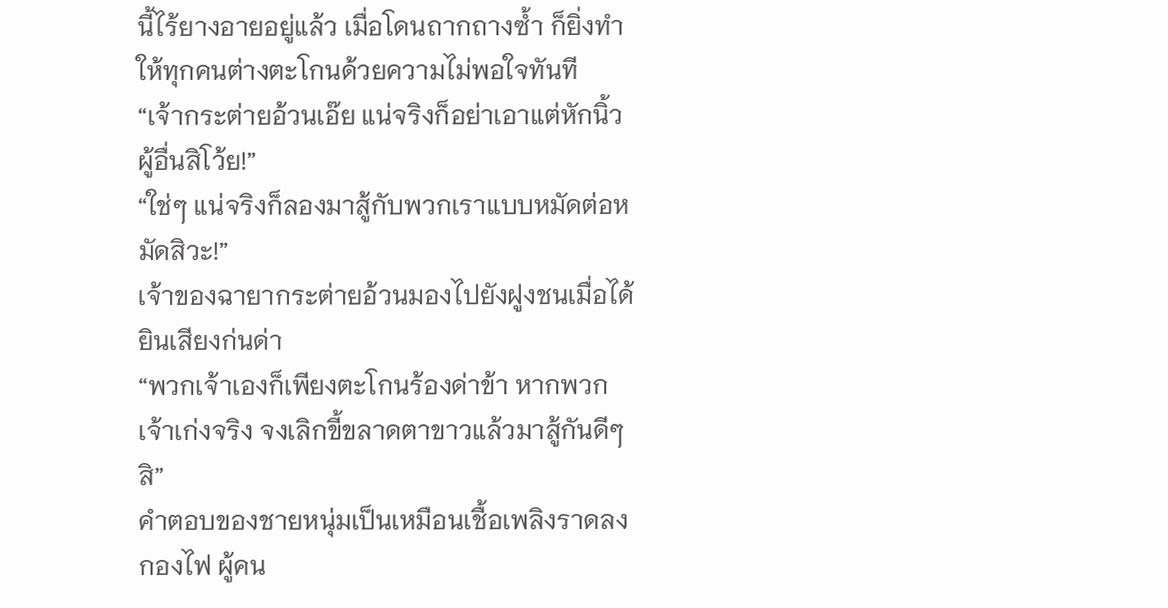นี้ไร้ยางอายอยู่แล้ว เมื่อโดนถากถางซ้ำ ก็ยิ่งทำให้ทุกคนต่างตะโกนด้วยความไม่พอใจทันที
“เจ้ากระต่ายอ้วนเอ๊ย แน่จริงก็อย่าเอาแต่หักนิ้วผู้อื่นสิโว้ย!”
“ใช่ๆ แน่จริงก็ลองมาสู้กับพวกเราแบบหมัดต่อหมัดสิวะ!”
เจ้าของฉายากระต่ายอ้วนมองไปยังฝูงชนเมื่อได้ยินเสียงก่นด่า
“พวกเจ้าเองก็เพียงตะโกนร้องด่าข้า หากพวกเจ้าเก่งจริง จงเลิกขี้ขลาดตาขาวแล้วมาสู้กันดีๆ สิ”
คำตอบของชายหนุ่มเป็นเหมือนเชื้อเพลิงราดลงกองไฟ ผู้คน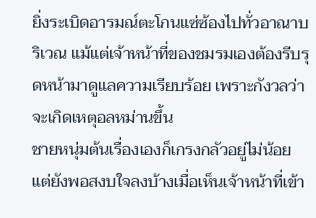ยิ่งระเบิดอารมณ์ตะโกนแซ่ซ้องไปทั่วอาณาบริเวณ แม้แต่เจ้าหน้าที่ของชมรมเองต้องรีบรุดหน้ามาดูแลความเรียบร้อย เพราะกังวลว่าจะเกิดเหตุอลหม่านขึ้น
ชายหนุ่มต้นเรื่องเองก็เกรงกลัวอยู่ไม่น้อย แต่ยังพอสงบใจลงบ้างเมื่อเห็นเจ้าหน้าที่เข้า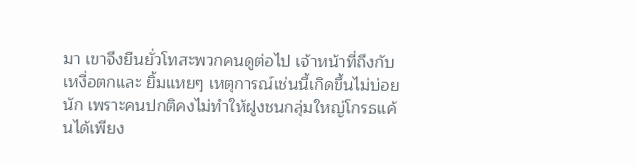มา เขาจึงยืนยั่วโทสะพวกคนดูต่อไป เจ้าหน้าที่ถึงกับเหงื่อตกและ ยิ้มแหยๆ เหตุการณ์เช่นนี้เกิดขึ้นไม่บ่อยนัก เพราะคนปกติคงไม่ทำให้ฝูงชนกลุ่มใหญ่โกรธแค้นได้เพียง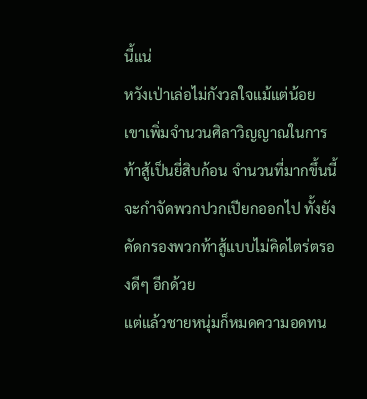นี้แน่
หวังเป่าเล่อไม่กังวลใจแม้แต่น้อย เขาเพิ่มจำนวนศิลาวิญญาณในการท้าสู้เป็นยี่สิบก้อน จำนวนที่มากขึ้นนี้จะกำจัดพวกปวกเปียกออกไป ทั้งยังคัดกรองพวกท้าสู้แบบไม่คิดไตร่ตรองดีๆ อีกด้วย
แต่แล้วชายหนุ่มก็หมดความอดทน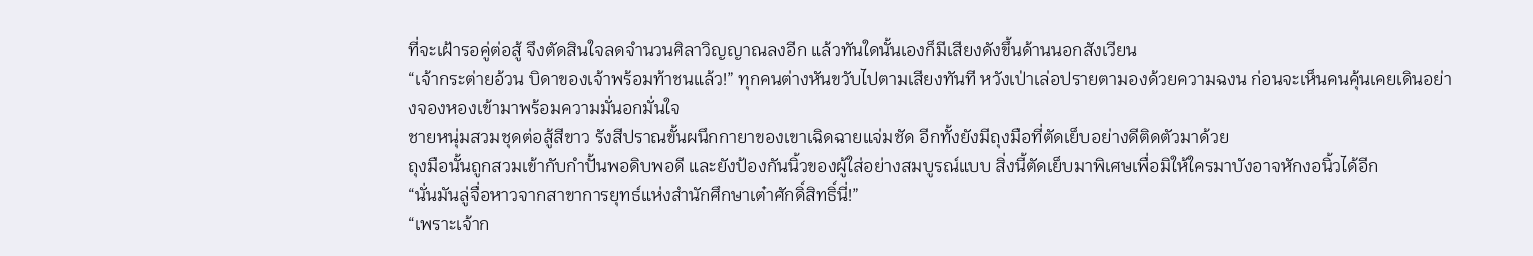ที่จะเฝ้ารอคู่ต่อสู้ จึงตัดสินใจลดจำนวนศิลาวิญญาณลงอีก แล้วทันใดนั้นเองก็มีเสียงดังขึ้นด้านนอกสังเวียน
“เจ้ากระต่ายอ้วน บิดาของเจ้าพร้อมท้าชนแล้ว!” ทุกคนต่างหันขวับไปตามเสียงทันที หวังเป่าเล่อปรายตามองด้วยความฉงน ก่อนจะเห็นคนคุ้นเคยเดินอย่างจองหองเข้ามาพร้อมความมั่นอกมั่นใจ
ชายหนุ่มสวมชุดต่อสู้สีขาว รังสีปราณขั้นผนึกกายาของเขาเฉิดฉายแจ่มชัด อีกทั้งยังมีถุงมือที่ตัดเย็บอย่างดีติดตัวมาด้วย
ถุงมือนั้นถูกสวมเข้ากับกำปั้นพอดิบพอดี และยังป้องกันนิ้วของผู้ใส่อย่างสมบูรณ์แบบ สิ่งนี้ตัดเย็บมาพิเศษเพื่อมิให้ใครมาบังอาจหักงอนิ้วได้อีก
“นั่นมันลู่จื่อหาวจากสาขาการยุทธ์แห่งสำนักศึกษาเต๋าศักดิ์สิทธิ์นี่!”
“เพราะเจ้าก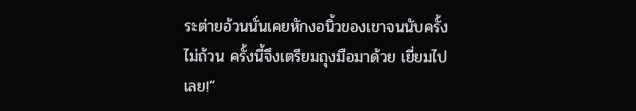ระต่ายอ้วนนั่นเคยหักงอนิ้วของเขาจนนับครั้งไม่ถ้วน ครั้งนี้จึงเตรียมถุงมือมาด้วย เยี่ยมไปเลย!”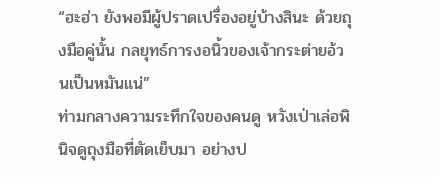“ฮะฮ่า ยังพอมีผู้ปราดเปรื่องอยู่บ้างสินะ ด้วยถุงมือคู่นั้น กลยุทธ์การงอนิ้วของเจ้ากระต่ายอ้วนเป็นหมันแน่”
ท่ามกลางความระทึกใจของคนดู หวังเป่าเล่อพินิจดูถุงมือที่ตัดเย็บมา อย่างป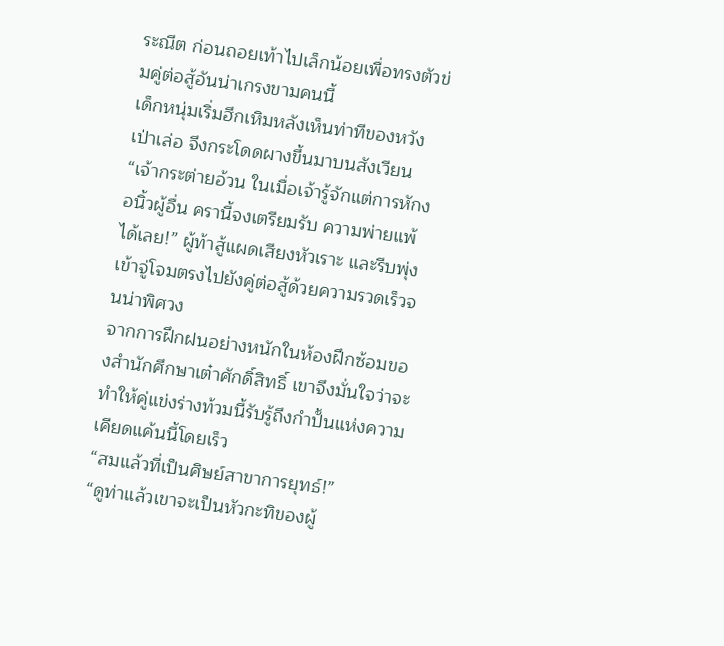ระณีต ก่อนถอยเท้าไปเล็กน้อยเพื่อทรงตัวข่มคู่ต่อสู้อันน่าเกรงขามคนนี้
เด็กหนุ่มเริ่มฮึกเหิมหลังเห็นท่าทีของหวังเป่าเล่อ จึงกระโดดผางขึ้นมาบนสังเวียน
“เจ้ากระต่ายอ้วน ในเมื่อเจ้ารู้จักแต่การหักงอนิ้วผู้อื่น ครานี้จงเตรียมรับ ความพ่ายแพ้ได้เลย!” ผู้ท้าสู้แผดเสียงหัวเราะ และรีบพุ่งเข้าจู่โจมตรงไปยังคู่ต่อสู้ด้วยความรวดเร็วจนน่าพิศวง
จากการฝึกฝนอย่างหนักในห้องฝึกซ้อมของสำนักศึกษาเต๋าศักดิ์สิทธิ์ เขาจึงมั่นใจว่าจะทำให้คู่แข่งร่างท้วมนี้รับรู้ถึงกำปั้นแห่งความเคียดแค้นนี้โดยเร็ว
“สมแล้วที่เป็นศิษย์สาขาการยุทธ์!”
“ดูท่าแล้วเขาจะเป็นหัวกะทิของผู้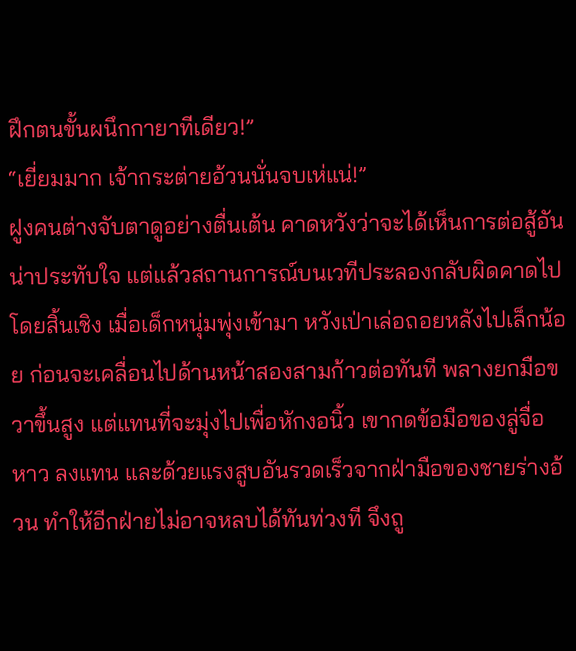ฝึกตนขั้นผนึกกายาทีเดียว!”
“เยี่ยมมาก เจ้ากระต่ายอ้วนนั่นจบเห่แน่!”
ฝูงคนต่างจับตาดูอย่างตื่นเต้น คาดหวังว่าจะได้เห็นการต่อสู้อันน่าประทับใจ แต่แล้วสถานการณ์บนเวทีประลองกลับผิดคาดไปโดยสิ้นเชิง เมื่อเด็กหนุ่มพุ่งเข้ามา หวังเป่าเล่อถอยหลังไปเล็กน้อย ก่อนจะเคลื่อนไปด้านหน้าสองสามก้าวต่อทันที พลางยกมือขวาขึ้นสูง แต่แทนที่จะมุ่งไปเพื่อหักงอนิ้ว เขากดข้อมือของลู่จื่อหาว ลงแทน และด้วยแรงสูบอันรวดเร็วจากฝ่ามือของชายร่างอ้วน ทำให้อีกฝ่ายไม่อาจหลบได้ทันท่วงที จึงถู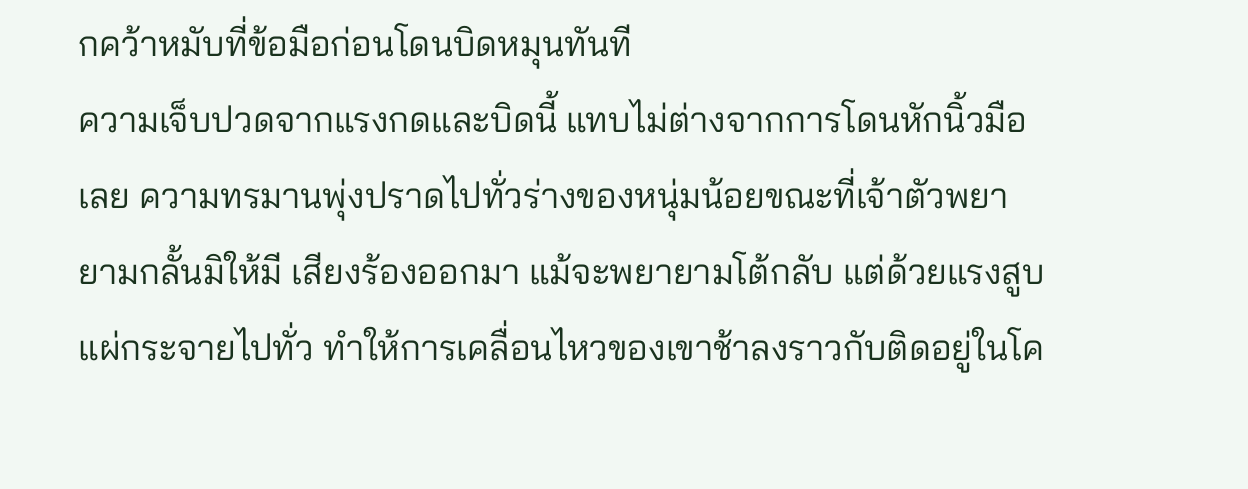กคว้าหมับที่ข้อมือก่อนโดนบิดหมุนทันที
ความเจ็บปวดจากแรงกดและบิดนี้ แทบไม่ต่างจากการโดนหักนิ้วมือเลย ความทรมานพุ่งปราดไปทั่วร่างของหนุ่มน้อยขณะที่เจ้าตัวพยายามกลั้นมิให้มี เสียงร้องออกมา แม้จะพยายามโต้กลับ แต่ด้วยแรงสูบแผ่กระจายไปทั่ว ทำให้การเคลื่อนไหวของเขาช้าลงราวกับติดอยู่ในโค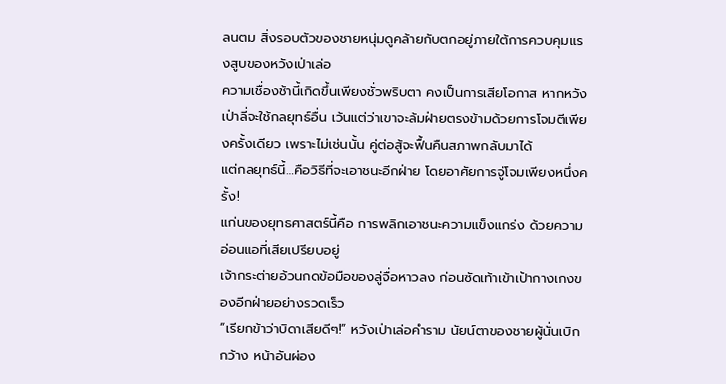ลนตม สิ่งรอบตัวของชายหนุ่มดูคล้ายกับตกอยู่ภายใต้การควบคุมแรงสูบของหวังเป่าเล่อ
ความเชื่องช้านี้เกิดขึ้นเพียงชั่วพริบตา คงเป็นการเสียโอกาส หากหวังเป่าลี่จะใช้กลยุทธ์อื่น เว้นแต่ว่าเขาจะล้มฝ่ายตรงข้ามด้วยการโจมตีเพียงครั้งเดียว เพราะไม่เช่นนั้น คู่ต่อสู้จะฟื้นคืนสภาพกลับมาได้
แต่กลยุทธ์นี้…คือวิธีที่จะเอาชนะอีกฝ่าย โดยอาศัยการจู่โจมเพียงหนึ่งครั้ง!
แก่นของยุทธศาสตร์นี้คือ การพลิกเอาชนะความแข็งแกร่ง ด้วยความอ่อนแอที่เสียเปรียบอยู่
เจ้ากระต่ายอ้วนกดข้อมือของลู่จื่อหาวลง ก่อนซัดเท้าเข้าเป้ากางเกงของอีกฝ่ายอย่างรวดเร็ว
“เรียกข้าว่าบิดาเสียดีๆ!” หวังเป่าเล่อคำราม นัยน์ตาของชายผู้นั่นเบิกกว้าง หน้าอันผ่อง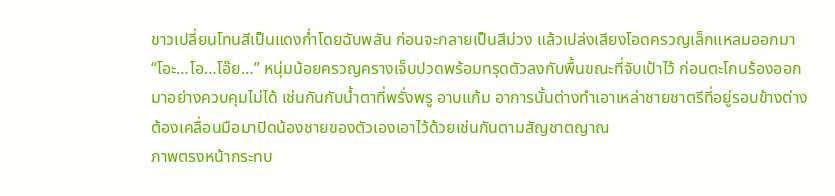ขาวเปลี่ยนโทนสีเป็นแดงก่ำโดยฉับพลัน ก่อนจะกลายเป็นสีม่วง แล้วเปล่งเสียงโอดครวญเล็กแหลมออกมา
“โอะ…โอ…โอ๊ย…” หนุ่มน้อยครวญครางเจ็บปวดพร้อมทรุดตัวลงกับพื้นขณะที่จับเป้าไว้ ก่อนตะโกนร้องออกมาอย่างควบคุมไม่ได้ เช่นกันกับน้ำตาที่พรั่งพรู อาบแก้ม อาการนั้นต่างทำเอาเหล่าชายชาตรีที่อยู่รอบข้างต่างต้องเคลื่อนมือมาปิดน้องชายของตัวเองเอาไว้ด้วยเช่นกันตามสัญชาตญาณ
ภาพตรงหน้ากระทบ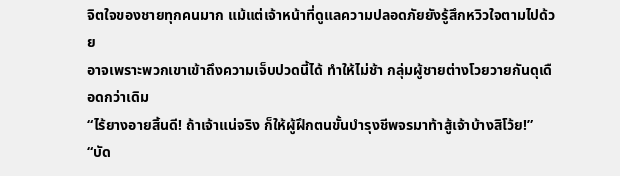จิตใจของชายทุกคนมาก แม้แต่เจ้าหน้าที่ดูแลความปลอดภัยยังรู้สึกหวิวใจตามไปด้วย
อาจเพราะพวกเขาเข้าถึงความเจ็บปวดนี้ได้ ทำให้ไม่ช้า กลุ่มผู้ชายต่างโวยวายกันดุเดือดกว่าเดิม
“ไร้ยางอายสิ้นดี! ถ้าเจ้าแน่จริง ก็ให้ผู้ฝึกตนขั้นบำรุงชีพจรมาท้าสู้เจ้าบ้างสิโว้ย!”
“บัด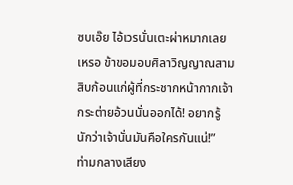ซบเอ๊ย ไอ้เวรนั่นเตะผ่าหมากเลยเหรอ ข้าขอมอบศิลาวิญญาณสามสิบก้อนแก่ผู้ที่กระชากหน้ากากเจ้ากระต่ายอ้วนนั่นออกได้! อยากรู้นักว่าเจ้านั่นมันคือใครกันแน่!”
ท่ามกลางเสียง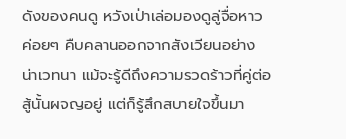ดังของคนดู หวังเป่าเล่อมองดูลู่จื่อหาวค่อยๆ คืบคลานออกจากสังเวียนอย่างน่าเวทนา แม้จะรู้ดีถึงความรวดร้าวที่คู่ต่อสู้นั้นผจญอยู่ แต่ก็รู้สึกสบายใจขึ้นมา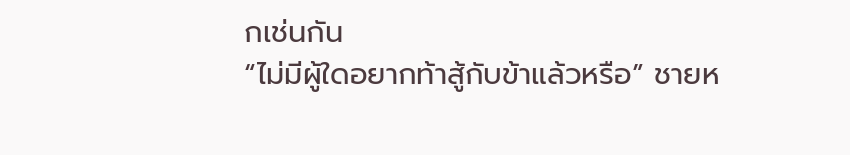กเช่นกัน
“ไม่มีผู้ใดอยากท้าสู้กับข้าแล้วหรือ” ชายห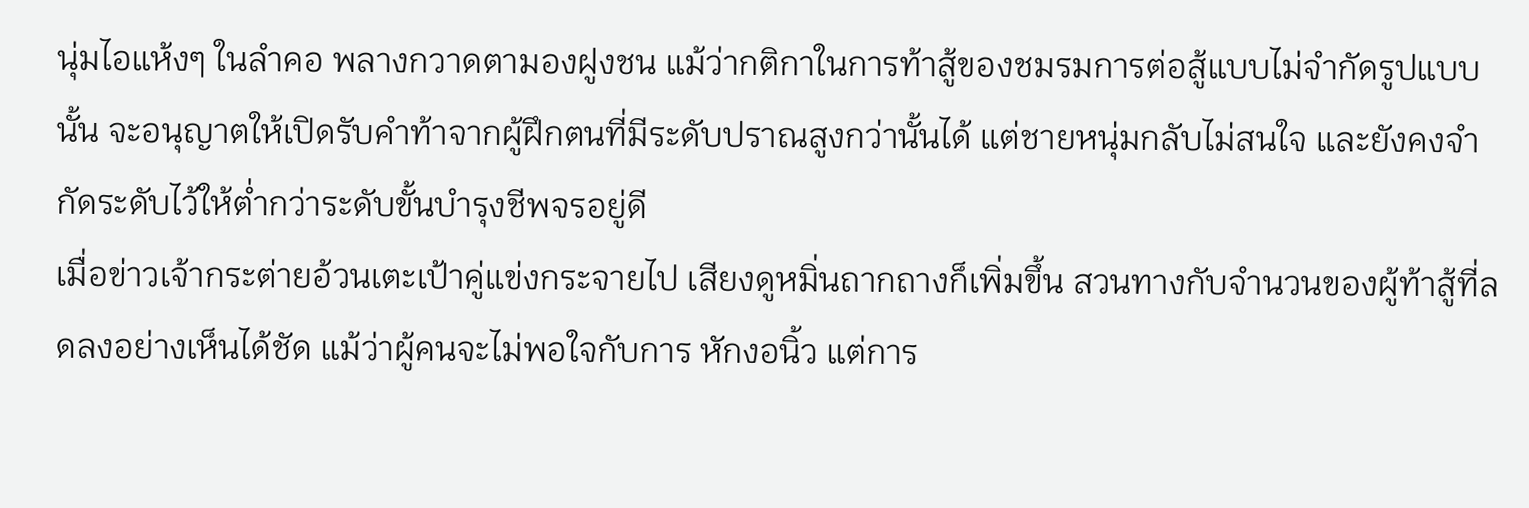นุ่มไอแห้งๆ ในลำคอ พลางกวาดตามองฝูงชน แม้ว่ากติกาในการท้าสู้ของชมรมการต่อสู้แบบไม่จำกัดรูปแบบนั้น จะอนุญาตให้เปิดรับคำท้าจากผู้ฝึกตนที่มีระดับปราณสูงกว่านั้นได้ แต่ชายหนุ่มกลับไม่สนใจ และยังคงจำกัดระดับไว้ให้ต่ำกว่าระดับขั้นบำรุงชีพจรอยู่ดี
เมื่อข่าวเจ้ากระต่ายอ้วนเตะเป้าคู่แข่งกระจายไป เสียงดูหมิ่นถากถางก็เพิ่มขึ้น สวนทางกับจำนวนของผู้ท้าสู้ที่ลดลงอย่างเห็นได้ชัด แม้ว่าผู้คนจะไม่พอใจกับการ หักงอนิ้ว แต่การ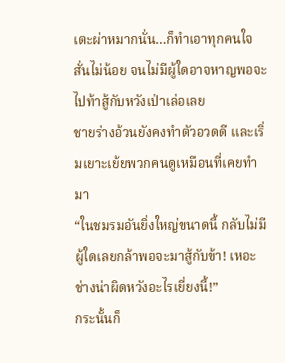เตะผ่าหมากนั่น…ก็ทำเอาทุกคนใจสั่นไม่น้อย จนไม่มีผู้ใดอาจหาญพอจะไปท้าสู้กับหวังเป่าเล่อเลย
ชายร่างอ้วนยังคงทำตัวอวดดี และเริ่มเยาะเย้ยพวกคนดูเหมือนที่เคยทำมา
“ในชมรมอันยิ่งใหญ่ขนาดนี้ กลับไม่มีผู้ใดเลยกล้าพอจะมาสู้กับข้า! เหอะ ช่างน่าผิดหวังอะไรเยี่ยงนี้!”
กระนั้นก็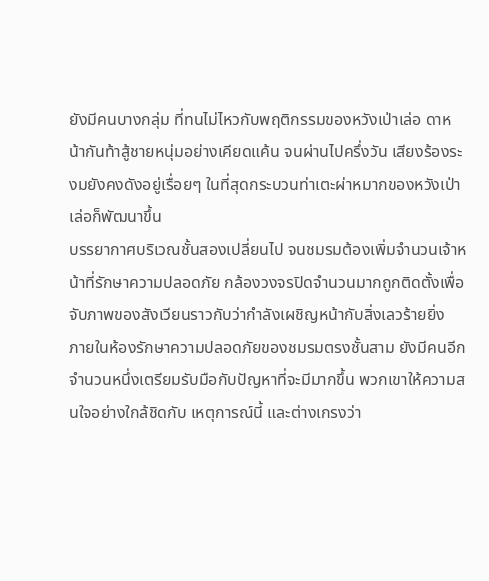ยังมีคนบางกลุ่ม ที่ทนไม่ไหวกับพฤติกรรมของหวังเป่าเล่อ ดาหน้ากันท้าสู้ชายหนุ่มอย่างเคียดแค้น จนผ่านไปครึ่งวัน เสียงร้องระงมยังคงดังอยู่เรื่อยๆ ในที่สุดกระบวนท่าเตะผ่าหมากของหวังเป่าเล่อก็พัฒนาขึ้น
บรรยากาศบริเวณชั้นสองเปลี่ยนไป จนชมรมต้องเพิ่มจำนวนเจ้าหน้าที่รักษาความปลอดภัย กล้องวงจรปิดจำนวนมากถูกติดตั้งเพื่อจับภาพของสังเวียนราวกับว่ากำลังเผชิญหน้ากับสิ่งเลวร้ายยิ่ง
ภายในห้องรักษาความปลอดภัยของชมรมตรงชั้นสาม ยังมีคนอีกจำนวนหนึ่งเตรียมรับมือกับปัญหาที่จะมีมากขึ้น พวกเขาให้ความสนใจอย่างใกล้ชิดกับ เหตุการณ์นี้ และต่างเกรงว่า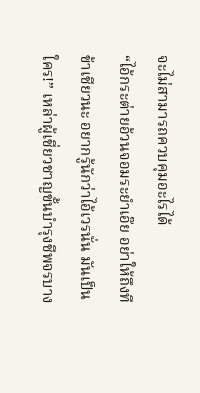จะไม่สามารถควบคุมอะไรได้
“ไอ้กระต่ายอ้วนจอมระยำเอ๊ย อย่าให้ถึงทีข้าเชียวนะ อยากรู้นักว่าไอ้เวรนั่น มันเป็นใคร!” เหล่าผู้เชี่ยวชาญขั้นบำรุงชีพจรบาง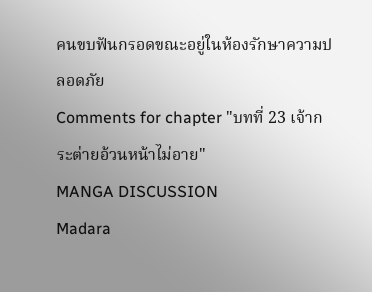คนขบฟันกรอดขณะอยู่ในห้องรักษาความปลอดภัย
Comments for chapter "บทที่ 23 เจ้ากระต่ายอ้วนหน้าไม่อาย"
MANGA DISCUSSION
Madara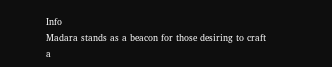Info
Madara stands as a beacon for those desiring to craft a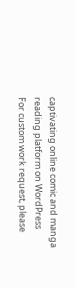captivating online comic and manga reading platform on WordPress
For custom work request, please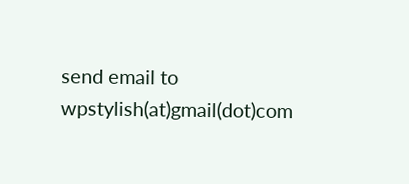send email to wpstylish(at)gmail(dot)com